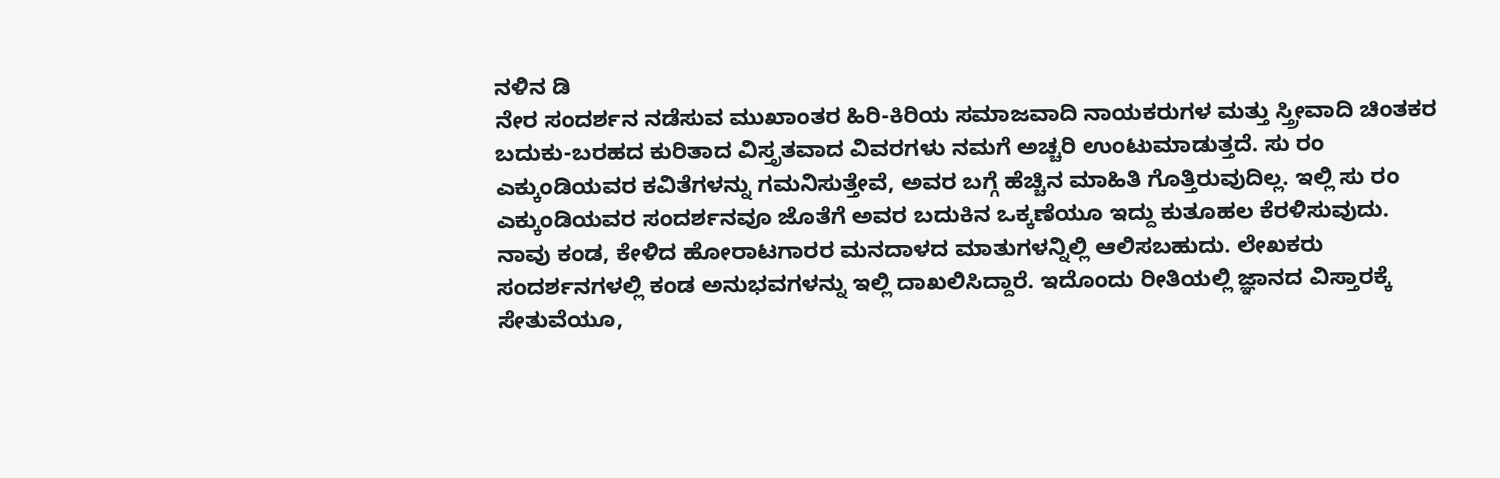ನಳಿನ ಡಿ
ನೇರ ಸಂದರ್ಶನ ನಡೆಸುವ ಮುಖಾಂತರ ಹಿರಿ-ಕಿರಿಯ ಸಮಾಜವಾದಿ ನಾಯಕರುಗಳ ಮತ್ತು ಸ್ತ್ರೀವಾದಿ ಚಿಂತಕರ ಬದುಕು-ಬರಹದ ಕುರಿತಾದ ವಿಸ್ತೃತವಾದ ವಿವರಗಳು ನಮಗೆ ಅಚ್ಚರಿ ಉಂಟುಮಾಡುತ್ತದೆ. ಸು ರಂ ಎಕ್ಕುಂಡಿಯವರ ಕವಿತೆಗಳನ್ನು ಗಮನಿಸುತ್ತೇವೆ, ಅವರ ಬಗ್ಗೆ ಹೆಚ್ಚಿನ ಮಾಹಿತಿ ಗೊತ್ತಿರುವುದಿಲ್ಲ. ಇಲ್ಲಿ ಸು ರಂ ಎಕ್ಕುಂಡಿಯವರ ಸಂದರ್ಶನವೂ ಜೊತೆಗೆ ಅವರ ಬದುಕಿನ ಒಕ್ಕಣೆಯೂ ಇದ್ದು ಕುತೂಹಲ ಕೆರಳಿಸುವುದು.
ನಾವು ಕಂಡ, ಕೇಳಿದ ಹೋರಾಟಗಾರರ ಮನದಾಳದ ಮಾತುಗಳನ್ನಿಲ್ಲಿ ಆಲಿಸಬಹುದು. ಲೇಖಕರು ಸಂದರ್ಶನಗಳಲ್ಲಿ ಕಂಡ ಅನುಭವಗಳನ್ನು ಇಲ್ಲಿ ದಾಖಲಿಸಿದ್ದಾರೆ. ಇದೊಂದು ರೀತಿಯಲ್ಲಿ ಜ್ಞಾನದ ವಿಸ್ತಾರಕ್ಕೆ ಸೇತುವೆಯೂ,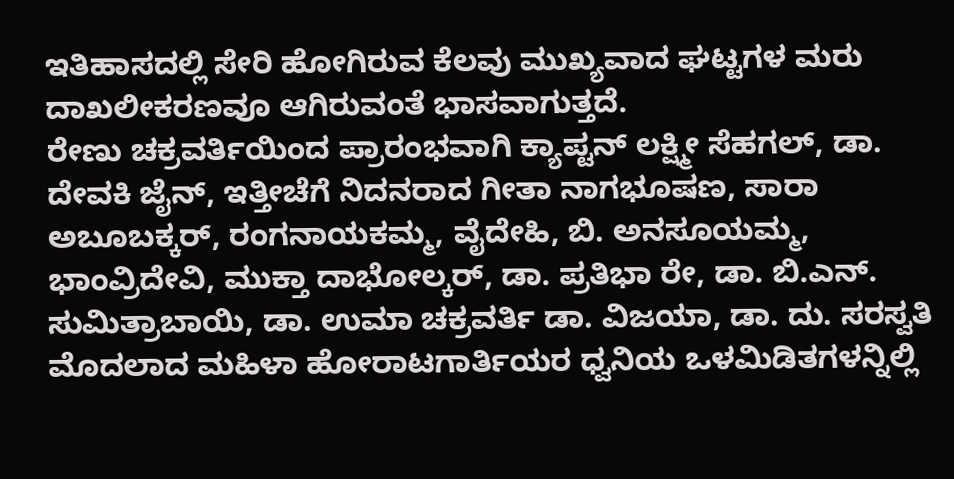ಇತಿಹಾಸದಲ್ಲಿ ಸೇರಿ ಹೋಗಿರುವ ಕೆಲವು ಮುಖ್ಯವಾದ ಘಟ್ಟಗಳ ಮರು ದಾಖಲೀಕರಣವೂ ಆಗಿರುವಂತೆ ಭಾಸವಾಗುತ್ತದೆ.
ರೇಣು ಚಕ್ರವರ್ತಿಯಿಂದ ಪ್ರಾರಂಭವಾಗಿ ಕ್ಯಾಪ್ಟನ್ ಲಕ್ಷ್ಮೀ ಸೆಹಗಲ್, ಡಾ. ದೇವಕಿ ಜೈನ್, ಇತ್ತೀಚೆಗೆ ನಿದನರಾದ ಗೀತಾ ನಾಗಭೂಷಣ, ಸಾರಾ ಅಬೂಬಕ್ಕರ್, ರಂಗನಾಯಕಮ್ಮ, ವೈದೇಹಿ, ಬಿ. ಅನಸೂಯಮ್ಮ, ಭಾಂವ್ರಿದೇವಿ, ಮುಕ್ತಾ ದಾಭೋಲ್ಕರ್, ಡಾ. ಪ್ರತಿಭಾ ರೇ, ಡಾ. ಬಿ.ಎನ್. ಸುಮಿತ್ರಾಬಾಯಿ, ಡಾ. ಉಮಾ ಚಕ್ರವರ್ತಿ ಡಾ. ವಿಜಯಾ, ಡಾ. ದು. ಸರಸ್ವತಿ ಮೊದಲಾದ ಮಹಿಳಾ ಹೋರಾಟಗಾರ್ತಿಯರ ಧ್ವನಿಯ ಒಳಮಿಡಿತಗಳನ್ನಿಲ್ಲಿ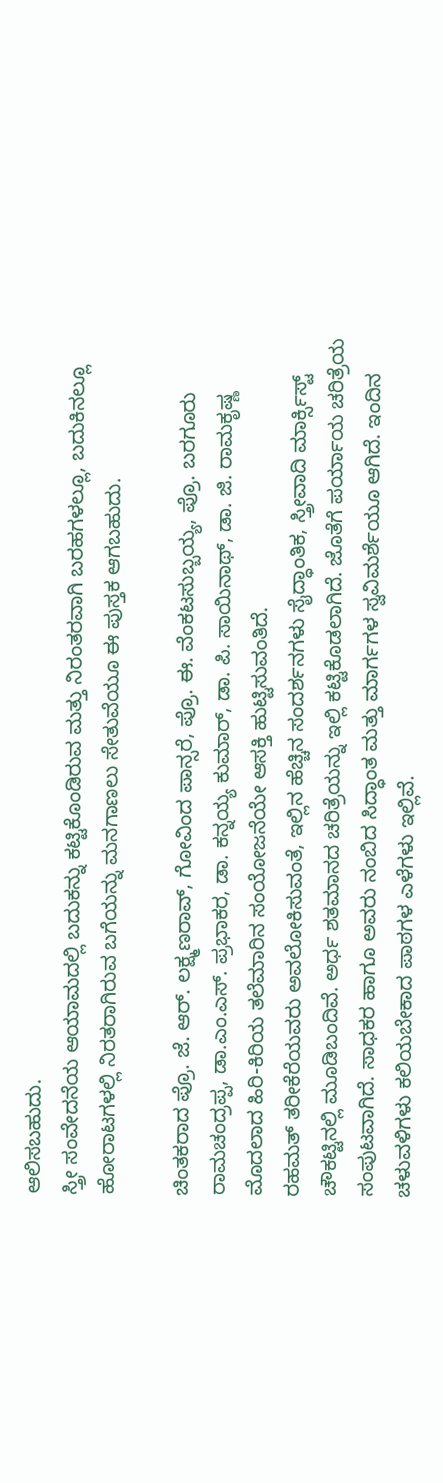ಆಲಿಸಬಹುದು.
ಸ್ತ್ರೀ ಸಂವೇದನೆಯ ಆಯಾಮದಲ್ಲಿ ಬದುಕನ್ನು ಕಟ್ಟಿಕೊಂಡಿರುವ ಮತ್ತು ನಿರಂತರವಾಗಿ ಬರಹಗಳಲ್ಲೂ, ಬದುಕಿನಲ್ಲೂ ಹೋರಾಟಗಳಲ್ಲಿ ನಿರತರಾಗಿರುವ ಬಗೆಯನ್ನು ಮನಗಾಣಲು ಸೇತುವೆಯೂ ಈ ಪುಸ್ತಕ ಆಗಬಹುದು.

ಚಿಂತಕರಾದ ಪ್ರೊ. ಜೆ. ಆರ್. ಲಕ್ಷ್ಮಣರಾವ್, ಗೋವಿಂದ ಪಾನ್ಸರೆ, ಪ್ರೊ. ಈ. ವೆಂಕಟಸುಬ್ಬಯ್ಯ, ಪ್ರೊ. ಬರಗೂರು ರಾಮಚಂದ್ರಪ್ಪ, ಡಾ.ಎಂ.ಎಸ್. ಪ್ರಭಾಕರ, ಡಾ. ಕನ್ನಯ್ಯ ಕುಮಾರ್, ಡಾ. ಪಿ. ಸಾಯಿನಾಥ್, ಡಾ. ಜಿ. ರಾಮಕೃಷ್ಣ ಮೊದಲಾದ ಹಿರಿ-ಕಿರಿಯ ತಲೆಮಾರಿನ ಸಂಯೋಜನೆಯೇ ಆಸಕ್ತಿ ಹುಟ್ಟಿಸುವಂತಿದೆ.
ರಹಮತ್ ತರೀಕೆರೆಯವರು ಅವಲೋಕಿಸುವಂತೆ, ಇಲ್ಲಿನ ಹೆಚ್ಚಿನ ಸಂದರ್ಶನಗಳು ಸೈದ್ಧಾಂತಿಕ, ಸ್ತ್ರೀವಾದಿ ಮಾರ್ಕ್ಸಿಸ್ಟ್ ಚೌಕಟ್ಟಿನಲ್ಲಿ ಮೂಡಿಬಂದಿವೆ. ಅರ್ಧ ಶತಮಾನದ ಚರಿತ್ರೆಯನ್ನು ಇಲ್ಲಿ ಕಟ್ಟಿಕೊಡಲಾಗಿದೆ. ಜೊತೆಗೆ ಪರ್ಯಾಯ ಚರಿತ್ರೆಯ ಸಂಪುಟವಾಗಿದೆ. ಸಾಧಕರ ಹಾಗೂ ಅವರು ನಂಬಿದ ಸಿದ್ಧಾಂತ ಮತ್ತು ಮಾರ್ಗಗಳ ಸ್ವವಿಮರ್ಶೆಯೂ ಆಗಿದೆ. ಇಂದಿನ ಚಳುವಳಿಗಳು ಕಲಿಯಬೇಕಾದ ಪಾಠಗಳ ಎಳೆಗಳು ಇಲ್ಲಿವೆ.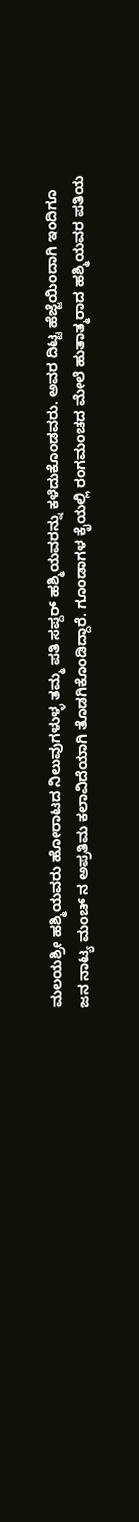ಮಲಯಶ್ರೀ ಹಶ್ಮಿಯವರು ಹೋರಾಟದ ನಿಲುವುಗಳುಳ್ಳ ತಮ್ಮ ಪತಿ ಸಪ್ದರ್ ಹಶ್ಮಿಯವರನ್ನು ಕಳೆದುಕೊಂಡವರು. ಅವರ ದಿಟ್ಟ ಹೆಜ್ಜೆಯಿಂದಾಗಿ ಇಂದಿಗೂ ಜನ ನಾಟ್ಯ ಮಂಚ್ ನ ಅಪ್ರತಿಮ ಕಲಾವಿದೆಯಾಗಿ ತೊಡಗಿಕೊಂಡಿದ್ದಾರೆ. ಗೂಂಡಾಗಳ ಕೈಯಲ್ಲಿ ರಂಗಮಂಚದ ಮೇಲೆ ಹುತಾತ್ಮರಾದ ಹಶ್ಮಿಯವರ ಪತಿಯ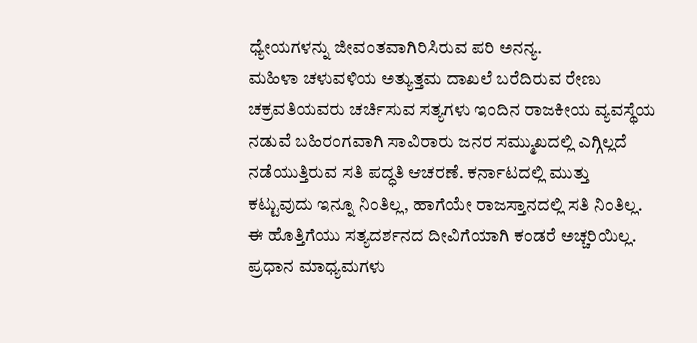ಧ್ಯೇಯಗಳನ್ನು ಜೀವಂತವಾಗಿರಿಸಿರುವ ಪರಿ ಅನನ್ಯ.
ಮಹಿಳಾ ಚಳುವಳಿಯ ಅತ್ಯುತ್ತಮ ದಾಖಲೆ ಬರೆದಿರುವ ರೇಣು ಚಕ್ರವತಿಯವರು ಚರ್ಚಿಸುವ ಸತ್ಯಗಳು ಇಂದಿನ ರಾಜಕೀಯ ವ್ಯವಸ್ಥೆಯ ನಡುವೆ ಬಹಿರಂಗವಾಗಿ ಸಾವಿರಾರು ಜನರ ಸಮ್ಮುಖದಲ್ಲಿ ಎಗ್ಗಿಲ್ಲದೆ ನಡೆಯುತ್ತಿರುವ ಸತಿ ಪದ್ಧತಿ ಆಚರಣೆ. ಕರ್ನಾಟದಲ್ಲಿ ಮುತ್ತು ಕಟ್ಟುವುದು ಇನ್ನೂ ನಿಂತಿಲ್ಲ, ಹಾಗೆಯೇ ರಾಜಸ್ತಾನದಲ್ಲಿ ಸತಿ ನಿಂತಿಲ್ಲ.
ಈ ಹೊತ್ತಿಗೆಯು ಸತ್ಯದರ್ಶನದ ದೀವಿಗೆಯಾಗಿ ಕಂಡರೆ ಅಚ್ಚರಿಯಿಲ್ಲ. ಪ್ರಧಾನ ಮಾಧ್ಯಮಗಳು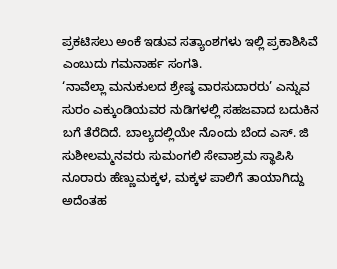ಪ್ರಕಟಿಸಲು ಅಂಕೆ ಇಡುವ ಸತ್ಯಾಂಶಗಳು ಇಲ್ಲಿ ಪ್ರಕಾಶಿಸಿವೆ ಎಂಬುದು ಗಮನಾರ್ಹ ಸಂಗತಿ.
‘ನಾವೆಲ್ಲಾ ಮನುಕುಲದ ಶ್ರೇಷ್ಠ ವಾರಸುದಾರರು’ ಎನ್ನುವ ಸುರಂ ಎಕ್ಕುಂಡಿಯವರ ನುಡಿಗಳಲ್ಲಿ ಸಹಜವಾದ ಬದುಕಿನ ಬಗೆ ತೆರೆದಿದೆ. ಬಾಲ್ಯದಲ್ಲಿಯೇ ನೊಂದು ಬೆಂದ ಎಸ್. ಜಿ ಸುಶೀಲಮ್ಮನವರು ಸುಮಂಗಲಿ ಸೇವಾಶ್ರಮ ಸ್ಥಾಪಿಸಿ ನೂರಾರು ಹೆಣ್ಣುಮಕ್ಕಳ, ಮಕ್ಕಳ ಪಾಲಿಗೆ ತಾಯಾಗಿದ್ದು ಅದೆಂತಹ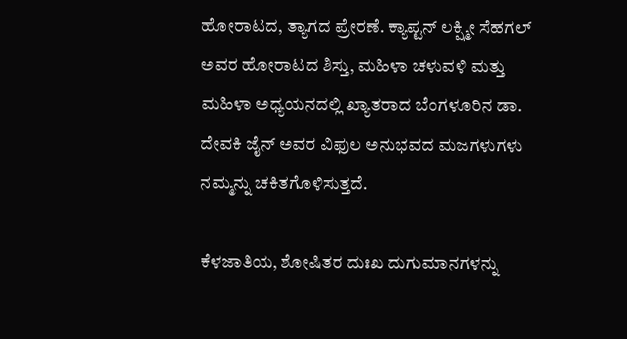ಹೋರಾಟದ, ತ್ಯಾಗದ ಪ್ರೇರಣೆ. ಕ್ಯಾಪ್ಟನ್ ಲಕ್ಷ್ಮೀ ಸೆಹಗಲ್ ಅವರ ಹೋರಾಟದ ಶಿಸ್ತು, ಮಹಿಳಾ ಚಳುವಳಿ ಮತ್ತು ಮಹಿಳಾ ಅಧ್ಯಯನದಲ್ಲಿ ಖ್ಯಾತರಾದ ಬೆಂಗಳೂರಿನ ಡಾ. ದೇವಕಿ ಜೈನ್ ಅವರ ವಿಫುಲ ಅನುಭವದ ಮಜಗಳುಗಳು ನಮ್ಮನ್ನು ಚಕಿತಗೊಳಿಸುತ್ತದೆ.

ಕೆಳಜಾತಿಯ, ಶೋಷಿತರ ದುಃಖ ದುಗುಮಾನಗಳನ್ನು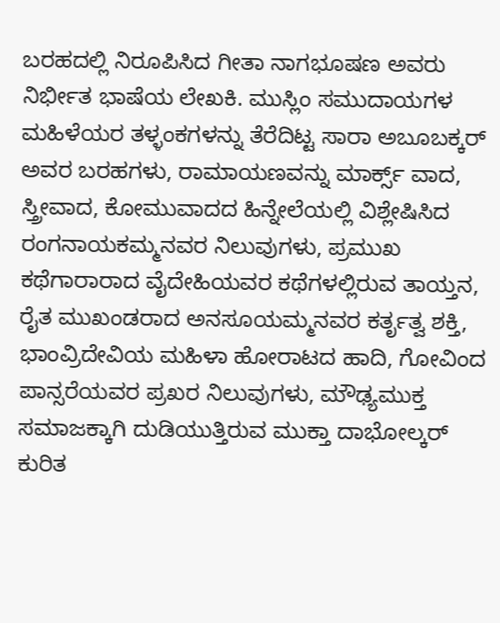ಬರಹದಲ್ಲಿ ನಿರೂಪಿಸಿದ ಗೀತಾ ನಾಗಭೂಷಣ ಅವರು ನಿರ್ಭೀತ ಭಾಷೆಯ ಲೇಖಕಿ. ಮುಸ್ಲಿಂ ಸಮುದಾಯಗಳ ಮಹಿಳೆಯರ ತಳ್ಳಂಕಗಳನ್ನು ತೆರೆದಿಟ್ಟ ಸಾರಾ ಅಬೂಬಕ್ಕರ್ ಅವರ ಬರಹಗಳು, ರಾಮಾಯಣವನ್ನು ಮಾರ್ಕ್ಸ್ ವಾದ, ಸ್ತ್ರೀವಾದ, ಕೋಮುವಾದದ ಹಿನ್ನೇಲೆಯಲ್ಲಿ ವಿಶ್ಲೇಷಿಸಿದ ರಂಗನಾಯಕಮ್ಮನವರ ನಿಲುವುಗಳು, ಪ್ರಮುಖ ಕಥೆಗಾರಾರಾದ ವೈದೇಹಿಯವರ ಕಥೆಗಳಲ್ಲಿರುವ ತಾಯ್ತನ, ರೈತ ಮುಖಂಡರಾದ ಅನಸೂಯಮ್ಮನವರ ಕರ್ತೃತ್ವ ಶಕ್ತಿ, ಭಾಂವ್ರಿದೇವಿಯ ಮಹಿಳಾ ಹೋರಾಟದ ಹಾದಿ, ಗೋವಿಂದ ಪಾನ್ಸರೆಯವರ ಪ್ರಖರ ನಿಲುವುಗಳು, ಮೌಢ್ಯಮುಕ್ತ ಸಮಾಜಕ್ಕಾಗಿ ದುಡಿಯುತ್ತಿರುವ ಮುಕ್ತಾ ದಾಭೋಲ್ಕರ್ ಕುರಿತ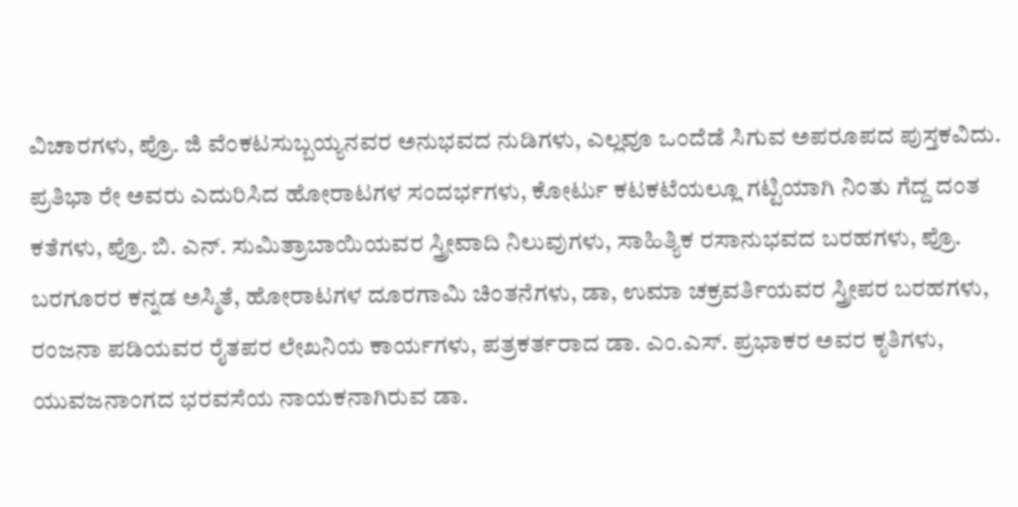ವಿಚಾರಗಳು, ಪ್ರೊ. ಜಿ ವೆಂಕಟಸುಬ್ಬಯ್ಯನವರ ಅನುಭವದ ನುಡಿಗಳು, ಎಲ್ಲವೂ ಒಂದೆಡೆ ಸಿಗುವ ಅಪರೂಪದ ಪುಸ್ತಕವಿದು.
ಪ್ರತಿಭಾ ರೇ ಅವರು ಎದುರಿಸಿದ ಹೋರಾಟಗಳ ಸಂದರ್ಭಗಳು, ಕೋರ್ಟು ಕಟಕಟೆಯಲ್ಲೂ ಗಟ್ಟಿಯಾಗಿ ನಿಂತು ಗೆದ್ದ ದಂತ ಕತೆಗಳು, ಪ್ರೊ. ಬಿ. ಎನ್. ಸುಮಿತ್ರಾಬಾಯಿಯವರ ಸ್ತ್ರೀವಾದಿ ನಿಲುವುಗಳು, ಸಾಹಿತ್ಯಿಕ ರಸಾನುಭವದ ಬರಹಗಳು, ಪ್ರೊ. ಬರಗೂರರ ಕನ್ನಡ ಅಸ್ಮಿತೆ, ಹೋರಾಟಗಳ ದೂರಗಾಮಿ ಚಿಂತನೆಗಳು, ಡಾ, ಉಮಾ ಚಕ್ರವರ್ತಿಯವರ ಸ್ತ್ರೀಪರ ಬರಹಗಳು, ರಂಜನಾ ಪಡಿಯವರ ರೈತಪರ ಲೇಖನಿಯ ಕಾರ್ಯಗಳು, ಪತ್ರಕರ್ತರಾದ ಡಾ. ಎಂ.ಎಸ್. ಪ್ರಭಾಕರ ಅವರ ಕೃತಿಗಳು, ಯುವಜನಾಂಗದ ಭರವಸೆಯ ನಾಯಕನಾಗಿರುವ ಡಾ.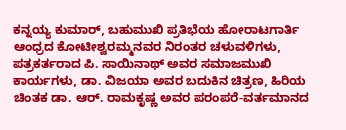ಕನ್ನಯ್ಯ ಕುಮಾರ್, ಬಹುಮುಖಿ ಪ್ರತಿಭೆಯ ಹೋರಾಟಗಾರ್ತಿ ಆಂಧ್ರದ ಕೋಟೀಶ್ವರಮ್ಮನವರ ನಿರಂತರ ಚಳುವಳಿಗಳು, ಪತ್ರಕರ್ತರಾದ ಪಿ. ಸಾಯಿನಾಥ್ ಅವರ ಸಮಾಜಮುಖಿ ಕಾರ್ಯಗಳು, ಡಾ. ವಿಜಯಾ ಅವರ ಬದುಕಿನ ಚಿತ್ರಣ, ಹಿರಿಯ ಚಿಂತಕ ಡಾ. ಆರ್. ರಾಮಕೃಷ್ಣ ಅವರ ಪರಂಪರೆ-ವರ್ತಮಾನದ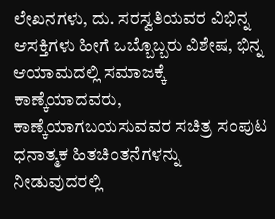ಲೇಖನಗಳು, ದು. ಸರಸ್ವತಿಯವರ ವಿಭಿನ್ನ ಆಸಕ್ತಿಗಳು ಹೀಗೆ ಒಬ್ಬೊಬ್ಬರು ವಿಶೇಷ, ಭಿನ್ನ ಆಯಾಮದಲ್ಲಿ ಸಮಾಜಕ್ಕೆ ಕಾಣ್ಕೆಯಾದವರು, ಕಾಣ್ಕೆಯಾಗಬಯಸುವವರ ಸಚಿತ್ರ ಸಂಪುಟ ಧನಾತ್ಮಕ ಹಿತಚಿಂತನೆಗಳನ್ನು ನೀಡುವುದರಲ್ಲಿ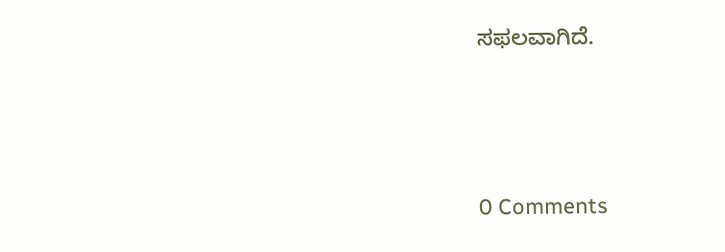ಸಫಲವಾಗಿದೆ.






0 Comments